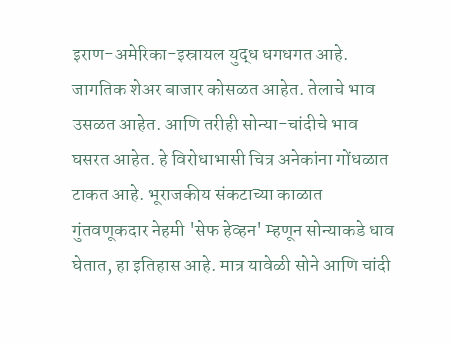इराण-अमेरिका-इस्रायल युद्ध धगधगत आहे. जागतिक शेअर बाजार कोसळत आहेत. तेलाचे भाव उसळत आहेत. आणि तरीही सोन्या-चांदीचे भाव घसरत आहेत. हे विरोधाभासी चित्र अनेकांना गोंधळात टाकत आहे. भूराजकीय संकटाच्या काळात गुंतवणूकदार नेहमी 'सेफ हेव्हन' म्हणून सोन्याकडे धाव घेतात, हा इतिहास आहे. मात्र यावेळी सोने आणि चांदी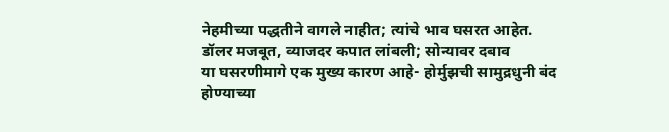नेहमीच्या पद्धतीने वागले नाहीत; त्यांचे भाव घसरत आहेत.
डॉलर मजबूत, व्याजदर कपात लांबली; सोन्यावर दबाव
या घसरणीमागे एक मुख्य कारण आहे- होर्मुझची सामुद्रधुनी बंद होण्याच्या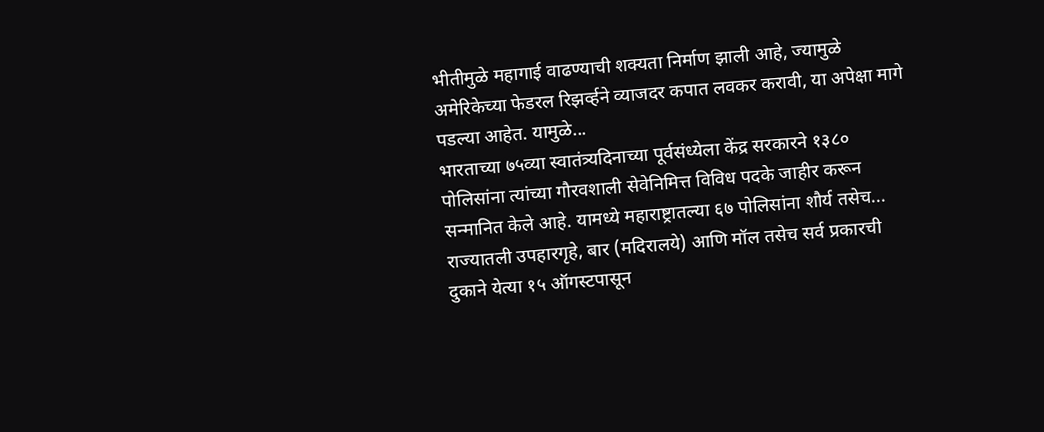भीतीमुळे महागाई वाढण्याची शक्यता निर्माण झाली आहे, ज्यामुळे अमेरिकेच्या फेडरल रिझर्व्हने व्याजदर कपात लवकर करावी, या अपेक्षा मागे पडल्या आहेत. यामुळे...
भारताच्या ७५व्या स्वातंत्र्यदिनाच्या पूर्वसंध्येला केंद्र सरकारने १३८० पोलिसांना त्यांच्या गौरवशाली सेवेनिमित्त विविध पदके जाहीर करून सन्मानित केले आहे. यामध्ये महाराष्ट्रातल्या ६७ पोलिसांना शौर्य तसेच...
राज्यातली उपहारगृहे, बार (मदिरालये) आणि मॉल तसेच सर्व प्रकारची दुकाने येत्या १५ ऑगस्टपासून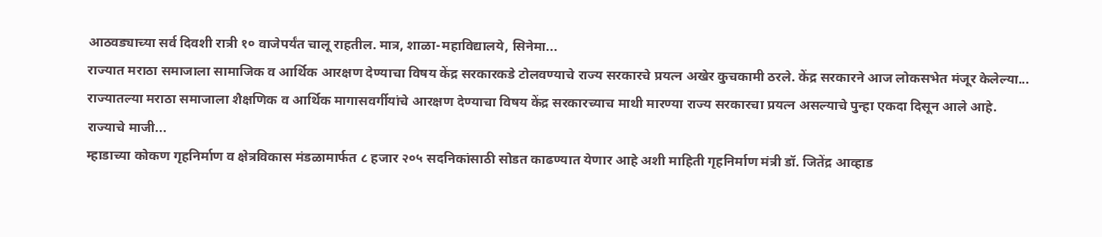आठवड्याच्या सर्व दिवशी रात्री १० वाजेपर्यंत चालू राहतील. मात्र, शाळा-महाविद्यालये, सिनेमा...
राज्यात मराठा समाजाला सामाजिक व आर्थिक आरक्षण देण्याचा विषय केंद्र सरकारकडे टोलवण्याचे राज्य सरकारचे प्रयत्न अखेर कुचकामी ठरले. केंद्र सरकारने आज लोकसभेत मंजूर केलेल्या...
राज्यातल्या मराठा समाजाला शैक्षणिक व आर्थिक मागासवर्गीयांचे आरक्षण देण्याचा विषय केंद्र सरकारच्याच माथी मारण्या राज्य सरकारचा प्रयत्न असल्याचे पुन्हा एकदा दिसून आले आहे.
राज्याचे माजी...
म्हाडाच्या कोकण गृहनिर्माण व क्षेत्रविकास मंडळामार्फत ८ हजार २०५ सदनिकांसाठी सोडत काढण्यात येणार आहे अशी माहिती गृहनिर्माण मंत्री डॉ. जितेंद्र आव्हाड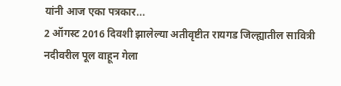यांनी आज एका पत्रकार...
2 ऑगस्ट 2016 दिवशी झालेल्या अतीवृष्टीत रायगड जिल्ह्यातील सावित्री नदीवरील पूल वाहून गेला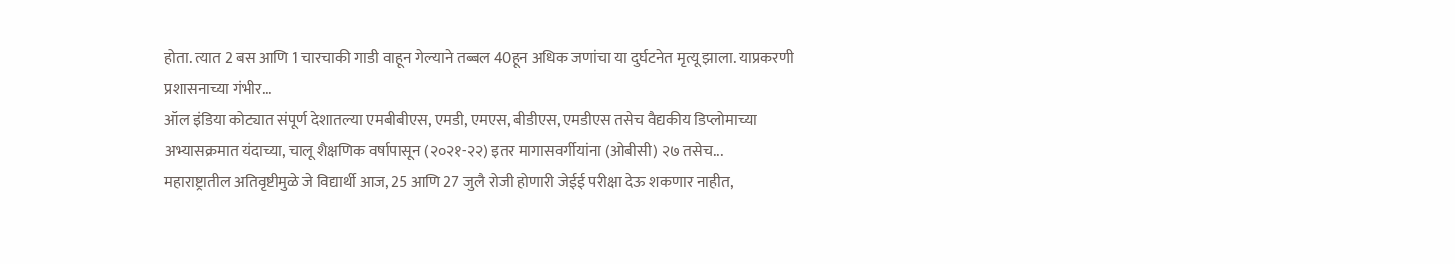होता. त्यात 2 बस आणि 1 चारचाकी गाडी वाहून गेल्याने तब्बल 40हून अधिक जणांचा या दुर्घटनेत मृत्यू झाला. याप्रकरणी प्रशासनाच्या गंभीर...
ऑल इंडिया कोट्यात संपूर्ण देशातल्या एमबीबीएस, एमडी, एमएस, बीडीएस, एमडीएस तसेच वैद्यकीय डिप्लोमाच्या अभ्यासक्रमात यंदाच्या, चालू शैक्षणिक वर्षापासून (२०२१-२२) इतर मागासवर्गीयांना (ओबीसी) २७ तसेच...
महाराष्ट्रातील अतिवृष्टीमुळे जे विद्यार्थी आज, 25 आणि 27 जुलै रोजी होणारी जेईई परीक्षा देऊ शकणार नाहीत,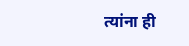त्यांना ही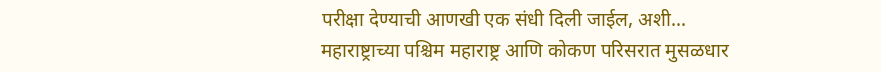परीक्षा देण्याची आणखी एक संधी दिली जाईल, अशी...
महाराष्ट्राच्या पश्चिम महाराष्ट्र आणि कोकण परिसरात मुसळधार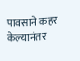पावसाने कहर केल्यानंतर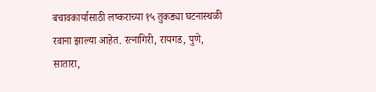बचावकार्यासाठी लष्कराच्या १५ तुकड्या घटनास्थळी रवाना झाल्या आहेत. रत्नागिरी, रायगड, पुणे, सातारा,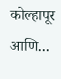कोल्हापूर आणि...